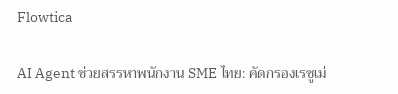Flowtica

AI Agent ช่วยสรรหาพนักงาน SME ไทย: คัดกรองเรซูเม่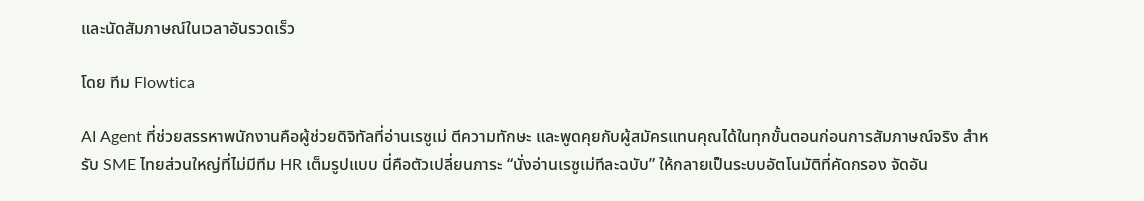และนัดสัมภาษณ์ในเวลาอันรวดเร็ว

โดย ทีม Flowtica

AI Agent ที่ช่วยสรรหาพนักงานคือผู้ช่วยดิจิทัลที่อ่านเรซูเม่ ตีความทักษะ และพูดคุยกับผู้สมัครแทนคุณได้ในทุกขั้นตอนก่อนการสัมภาษณ์จริง สำหรับ SME ไทยส่วนใหญ่ที่ไม่มีทีม HR เต็มรูปแบบ นี่คือตัวเปลี่ยนภาระ “นั่งอ่านเรซูเม่ทีละฉบับ” ให้กลายเป็นระบบอัตโนมัติที่คัดกรอง จัดอัน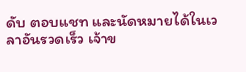ดับ ตอบแชท และนัดหมายได้ในเวลาอันรวดเร็ว เจ้าข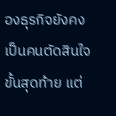องธุรกิจยังคงเป็นคนตัดสินใจขั้นสุดท้าย แต่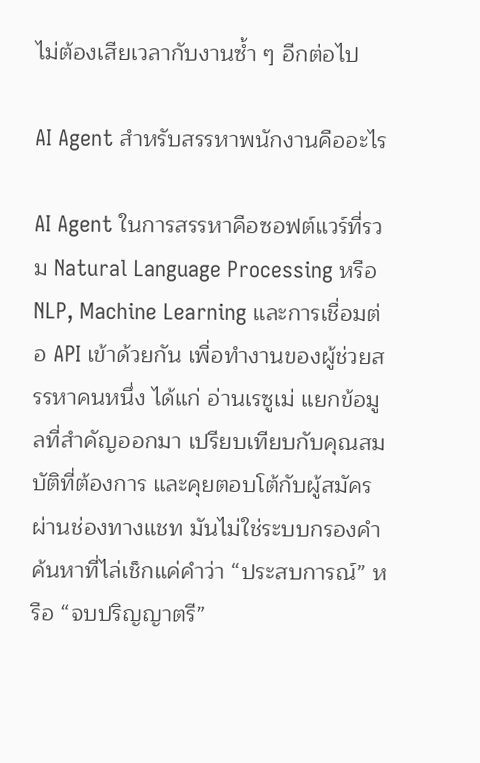ไม่ต้องเสียเวลากับงานซ้ำ ๆ อีกต่อไป

AI Agent สำหรับสรรหาพนักงานคืออะไร

AI Agent ในการสรรหาคือซอฟต์แวร์ที่รวม Natural Language Processing หรือ NLP, Machine Learning และการเชื่อมต่อ API เข้าด้วยกัน เพื่อทำงานของผู้ช่วยสรรหาคนหนึ่ง ได้แก่ อ่านเรซูเม่ แยกข้อมูลที่สำคัญออกมา เปรียบเทียบกับคุณสมบัติที่ต้องการ และคุยตอบโต้กับผู้สมัครผ่านช่องทางแชท มันไม่ใช่ระบบกรองคำค้นหาที่ไล่เช็กแค่คำว่า “ประสบการณ์” หรือ “จบปริญญาตรี”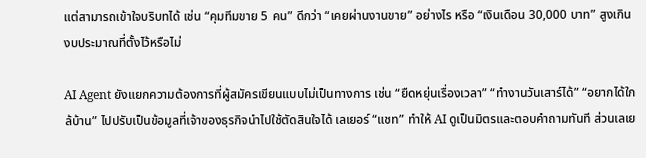แต่สามารถเข้าใจบริบทได้ เช่น “คุมทีมขาย 5 คน” ดีกว่า “เคยผ่านงานขาย” อย่างไร หรือ “เงินเดือน 30,000 บาท” สูงเกินงบประมาณที่ตั้งไว้หรือไม่

AI Agent ยังแยกความต้องการที่ผู้สมัครเขียนแบบไม่เป็นทางการ เช่น “ยืดหยุ่นเรื่องเวลา” “ทำงานวันเสาร์ได้” “อยากได้ใกล้บ้าน” ไปปรับเป็นข้อมูลที่เจ้าของธุรกิจนำไปใช้ตัดสินใจได้ เลเยอร์ “แชท” ทำให้ AI ดูเป็นมิตรและตอบคำถามทันที ส่วนเลเย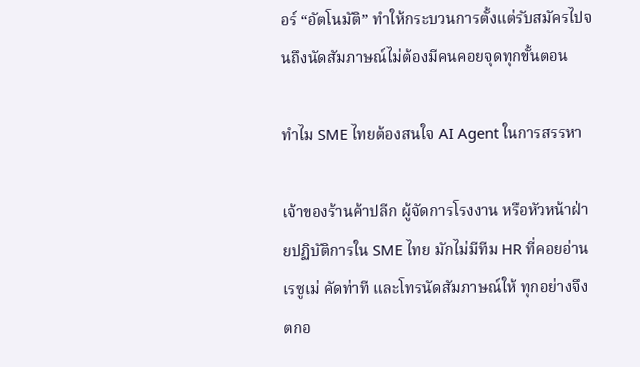อร์ “อัตโนมัติ” ทำให้กระบวนการตั้งแต่รับสมัครไปจนถึงนัดสัมภาษณ์ไม่ต้องมีคนคอยจุดทุกขั้นตอน

ทำไม SME ไทยต้องสนใจ AI Agent ในการสรรหา

เจ้าของร้านค้าปลีก ผู้จัดการโรงงาน หรือหัวหน้าฝ่ายปฏิบัติการใน SME ไทย มักไม่มีทีม HR ที่คอยอ่านเรซูเม่ คัดท่าที และโทรนัดสัมภาษณ์ให้ ทุกอย่างจึงตกอ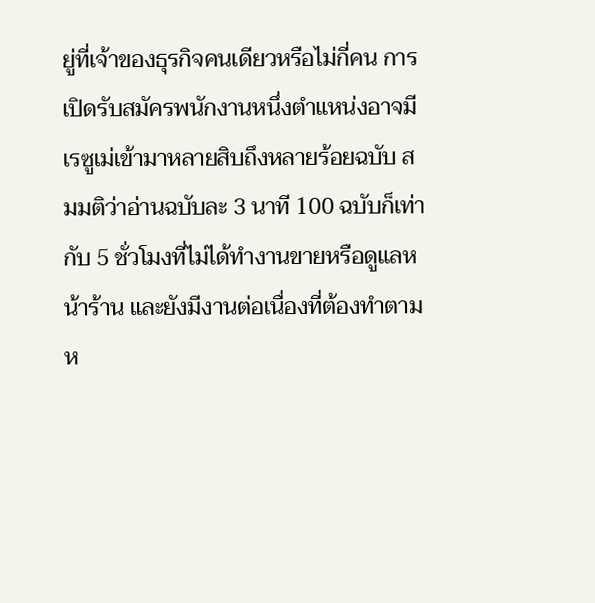ยู่ที่เจ้าของธุรกิจคนเดียวหรือไม่กี่คน การเปิดรับสมัครพนักงานหนึ่งตำแหน่งอาจมีเรซูเม่เข้ามาหลายสิบถึงหลายร้อยฉบับ สมมติว่าอ่านฉบับละ 3 นาที 100 ฉบับก็เท่ากับ 5 ชั่วโมงที่ไม่ได้ทำงานขายหรือดูแลหน้าร้าน และยังมีงานต่อเนื่องที่ต้องทำตามห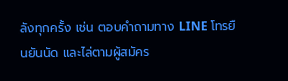ลังทุกครั้ง เช่น ตอบคำถามทาง LINE โทรยืนยันนัด และไล่ตามผู้สมัคร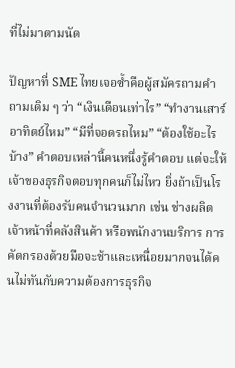ที่ไม่มาตามนัด

ปัญหาที่ SME ไทยเจอซ้ำคือผู้สมัครถามคำถามเดิม ๆ ว่า “เงินเดือนเท่าไร” “ทำงานเสาร์อาทิตย์ไหม” “มีที่จอดรถไหม” “ต้องใช้อะไรบ้าง” คำตอบเหล่านี้คนหนึ่งรู้คำตอบ แต่จะให้เจ้าของธุรกิจตอบทุกคนก็ไม่ไหว ยิ่งถ้าเป็นโรงงานที่ต้องรับคนจำนวนมาก เช่น ช่างผลิต เจ้าหน้าที่คลังสินค้า หรือพนักงานบริการ การคัดกรองด้วยมือจะช้าและเหนื่อยมากจนได้คนไม่ทันกับความต้องการธุรกิจ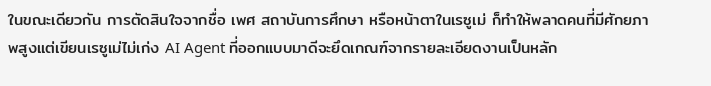ในขณะเดียวกัน การตัดสินใจจากชื่อ เพศ สถาบันการศึกษา หรือหน้าตาในเรซูเม่ ก็ทำให้พลาดคนที่มีศักยภาพสูงแต่เขียนเรซูเม่ไม่เก่ง AI Agent ที่ออกแบบมาดีจะยึดเกณฑ์จากรายละเอียดงานเป็นหลัก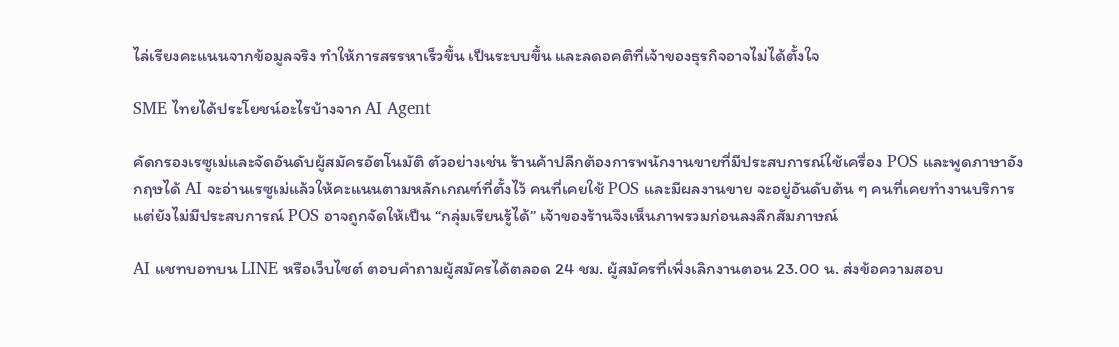ไล่เรียงคะแนนจากข้อมูลจริง ทำให้การสรรหาเร็วขึ้น เป็นระบบขึ้น และลดอคติที่เจ้าของธุรกิจอาจไม่ได้ตั้งใจ

SME ไทยได้ประโยชน์อะไรบ้างจาก AI Agent

คัดกรองเรซูเม่และจัดอันดับผู้สมัครอัตโนมัติ ตัวอย่างเช่น ร้านค้าปลีกต้องการพนักงานขายที่มีประสบการณ์ใช้เครื่อง POS และพูดภาษาอังกฤษได้ AI จะอ่านเรซูเม่แล้วให้คะแนนตามหลักเกณฑ์ที่ตั้งไว้ คนที่เคยใช้ POS และมีผลงานขาย จะอยู่อันดับต้น ๆ คนที่เคยทำงานบริการแต่ยังไม่มีประสบการณ์ POS อาจถูกจัดให้เป็น “กลุ่มเรียนรู้ได้” เจ้าของร้านจึงเห็นภาพรวมก่อนลงลึกสัมภาษณ์

AI แชทบอทบน LINE หรือเว็บไซต์ ตอบคำถามผู้สมัครได้ตลอด 24 ชม. ผู้สมัครที่เพิ่งเลิกงานตอน 23.00 น. ส่งข้อความสอบ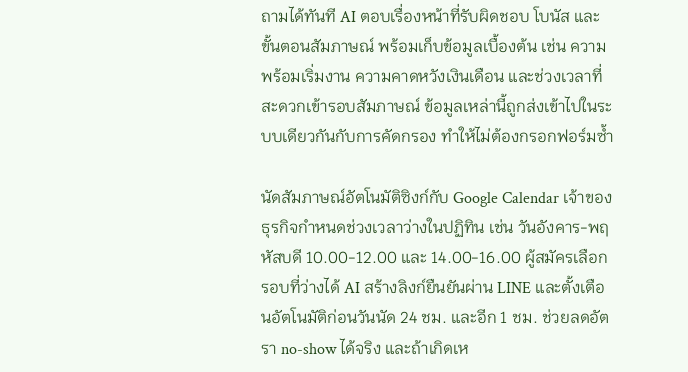ถามได้ทันที AI ตอบเรื่องหน้าที่รับผิดชอบ โบนัส และขั้นตอนสัมภาษณ์ พร้อมเก็บข้อมูลเบื้องต้น เช่น ความพร้อมเริ่มงาน ความคาดหวังเงินเดือน และช่วงเวลาที่สะดวกเข้ารอบสัมภาษณ์ ข้อมูลเหล่านี้ถูกส่งเข้าไปในระบบเดียวกันกับการคัดกรอง ทำให้ไม่ต้องกรอกฟอร์มซ้ำ

นัดสัมภาษณ์อัตโนมัติซิงก์กับ Google Calendar เจ้าของธุรกิจกำหนดช่วงเวลาว่างในปฏิทิน เช่น วันอังคาร-พฤหัสบดี 10.00-12.00 และ 14.00-16.00 ผู้สมัครเลือกรอบที่ว่างได้ AI สร้างลิงก์ยืนยันผ่าน LINE และตั้งเตือนอัตโนมัติก่อนวันนัด 24 ชม. และอีก 1 ชม. ช่วยลดอัตรา no-show ได้จริง และถ้าเกิดเห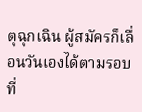ตุฉุกเฉิน ผู้สมัครก็เลื่อนวันเองได้ตามรอบที่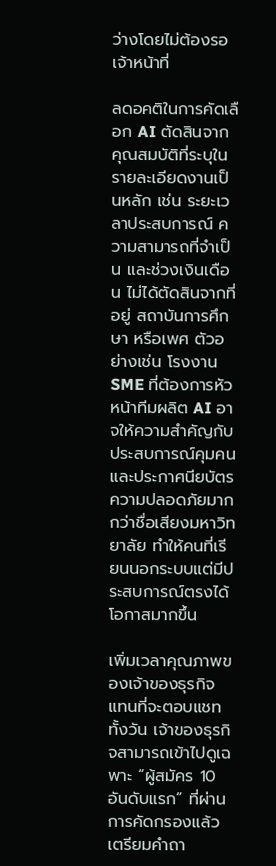ว่างโดยไม่ต้องรอเจ้าหน้าที่

ลดอคติในการคัดเลือก AI ตัดสินจากคุณสมบัติที่ระบุในรายละเอียดงานเป็นหลัก เช่น ระยะเวลาประสบการณ์ ความสามารถที่จำเป็น และช่วงเงินเดือน ไม่ได้ตัดสินจากที่อยู่ สถาบันการศึกษา หรือเพศ ตัวอย่างเช่น โรงงาน SME ที่ต้องการหัวหน้าทีมผลิต AI อาจให้ความสำคัญกับประสบการณ์คุมคน และประกาศนียบัตรความปลอดภัยมากกว่าชื่อเสียงมหาวิทยาลัย ทำให้คนที่เรียนนอกระบบแต่มีประสบการณ์ตรงได้โอกาสมากขึ้น

เพิ่มเวลาคุณภาพของเจ้าของธุรกิจ แทนที่จะตอบแชททั้งวัน เจ้าของธุรกิจสามารถเข้าไปดูเฉพาะ “ผู้สมัคร 10 อันดับแรก” ที่ผ่านการคัดกรองแล้ว เตรียมคำถา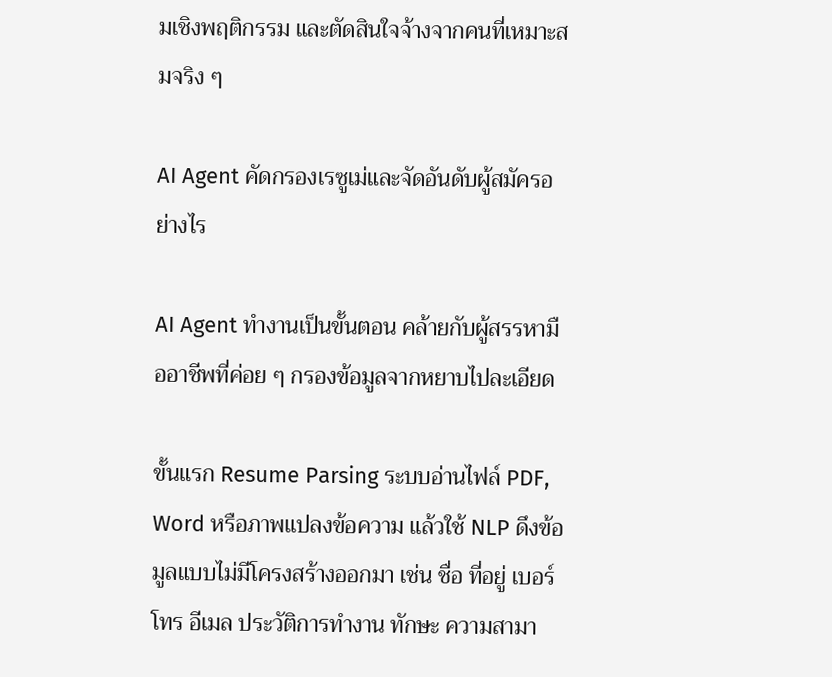มเชิงพฤติกรรม และตัดสินใจจ้างจากคนที่เหมาะสมจริง ๆ

AI Agent คัดกรองเรซูเม่และจัดอันดับผู้สมัครอย่างไร

AI Agent ทำงานเป็นขั้นตอน คล้ายกับผู้สรรหามืออาชีพที่ค่อย ๆ กรองข้อมูลจากหยาบไปละเอียด

ขั้นแรก Resume Parsing ระบบอ่านไฟล์ PDF, Word หรือภาพแปลงข้อความ แล้วใช้ NLP ดึงข้อมูลแบบไม่มีโครงสร้างออกมา เช่น ชื่อ ที่อยู่ เบอร์โทร อีเมล ประวัติการทำงาน ทักษะ ความสามา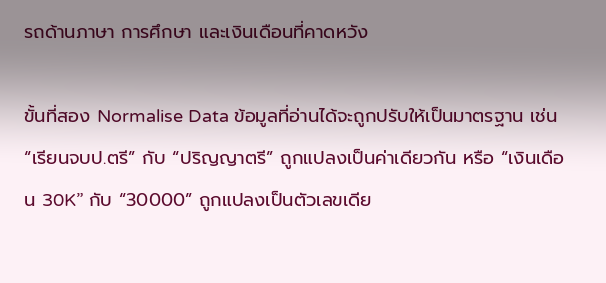รถด้านภาษา การศึกษา และเงินเดือนที่คาดหวัง

ขั้นที่สอง Normalise Data ข้อมูลที่อ่านได้จะถูกปรับให้เป็นมาตรฐาน เช่น “เรียนจบป.ตรี” กับ “ปริญญาตรี” ถูกแปลงเป็นค่าเดียวกัน หรือ “เงินเดือน 30K” กับ “30000” ถูกแปลงเป็นตัวเลขเดีย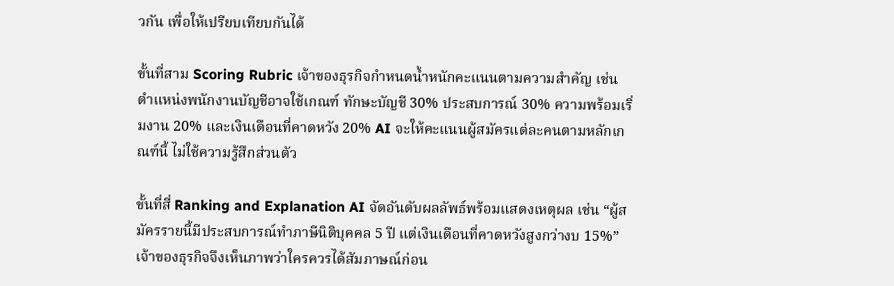วกัน เพื่อให้เปรียบเทียบกันได้

ขั้นที่สาม Scoring Rubric เจ้าของธุรกิจกำหนดน้ำหนักคะแนนตามความสำคัญ เช่น ตำแหน่งพนักงานบัญชีอาจใช้เกณฑ์ ทักษะบัญชี 30% ประสบการณ์ 30% ความพร้อมเริ่มงาน 20% และเงินเดือนที่คาดหวัง 20% AI จะให้คะแนนผู้สมัครแต่ละคนตามหลักเกณฑ์นี้ ไม่ใช้ความรู้สึกส่วนตัว

ขั้นที่สี่ Ranking and Explanation AI จัดอันดับผลลัพธ์พร้อมแสดงเหตุผล เช่น “ผู้สมัครรายนี้มีประสบการณ์ทำภาษีนิติบุคคล 5 ปี แต่เงินเดือนที่คาดหวังสูงกว่างบ 15%” เจ้าของธุรกิจจึงเห็นภาพว่าใครควรได้สัมภาษณ์ก่อน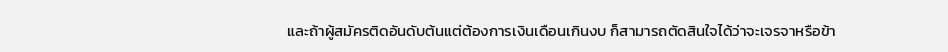และถ้าผู้สมัครติดอันดับต้นแต่ต้องการเงินเดือนเกินงบ ก็สามารถตัดสินใจได้ว่าจะเจรจาหรือข้า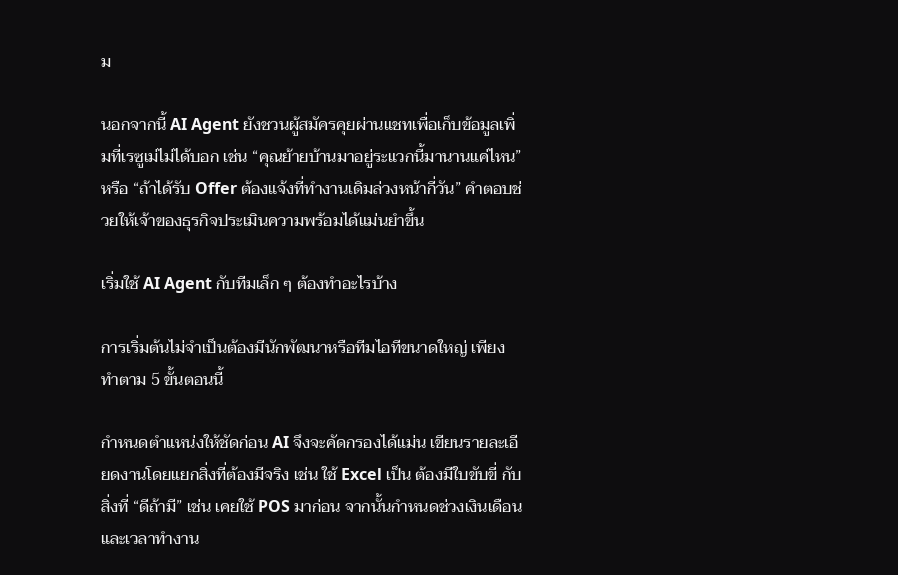ม

นอกจากนี้ AI Agent ยังชวนผู้สมัครคุยผ่านแชทเพื่อเก็บข้อมูลเพิ่มที่เรซูเม่ไม่ได้บอก เช่น “คุณย้ายบ้านมาอยู่ระแวกนี้มานานแค่ไหน” หรือ “ถ้าได้รับ Offer ต้องแจ้งที่ทำงานเดิมล่วงหน้ากี่วัน” คำตอบช่วยให้เจ้าของธุรกิจประเมินความพร้อมได้แม่นยำขึ้น

เริ่มใช้ AI Agent กับทีมเล็ก ๆ ต้องทำอะไรบ้าง

การเริ่มต้นไม่จำเป็นต้องมีนักพัฒนาหรือทีมไอทีขนาดใหญ่ เพียงทำตาม 5 ขั้นตอนนี้

กำหนดตำแหน่งให้ชัดก่อน AI จึงจะคัดกรองได้แม่น เขียนรายละเอียดงานโดยแยกสิ่งที่ต้องมีจริง เช่น ใช้ Excel เป็น ต้องมีใบขับขี่ กับสิ่งที่ “ดีถ้ามี” เช่น เคยใช้ POS มาก่อน จากนั้นกำหนดช่วงเงินเดือนและเวลาทำงาน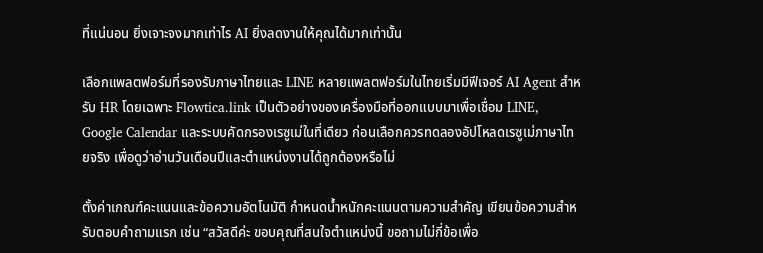ที่แน่นอน ยิ่งเจาะจงมากเท่าไร AI ยิ่งลดงานให้คุณได้มากเท่านั้น

เลือกแพลตฟอร์มที่รองรับภาษาไทยและ LINE หลายแพลตฟอร์มในไทยเริ่มมีฟีเจอร์ AI Agent สำหรับ HR โดยเฉพาะ Flowtica.link เป็นตัวอย่างของเครื่องมือที่ออกแบบมาเพื่อเชื่อม LINE, Google Calendar และระบบคัดกรองเรซูเม่ในที่เดียว ก่อนเลือกควรทดลองอัปโหลดเรซูเม่ภาษาไทยจริง เพื่อดูว่าอ่านวันเดือนปีและตำแหน่งงานได้ถูกต้องหรือไม่

ตั้งค่าเกณฑ์คะแนนและข้อความอัตโนมัติ กำหนดน้ำหนักคะแนนตามความสำคัญ เขียนข้อความสำหรับตอบคำถามแรก เช่น “สวัสดีค่ะ ขอบคุณที่สนใจตำแหน่งนี้ ขอถามไม่กี่ข้อเพื่อ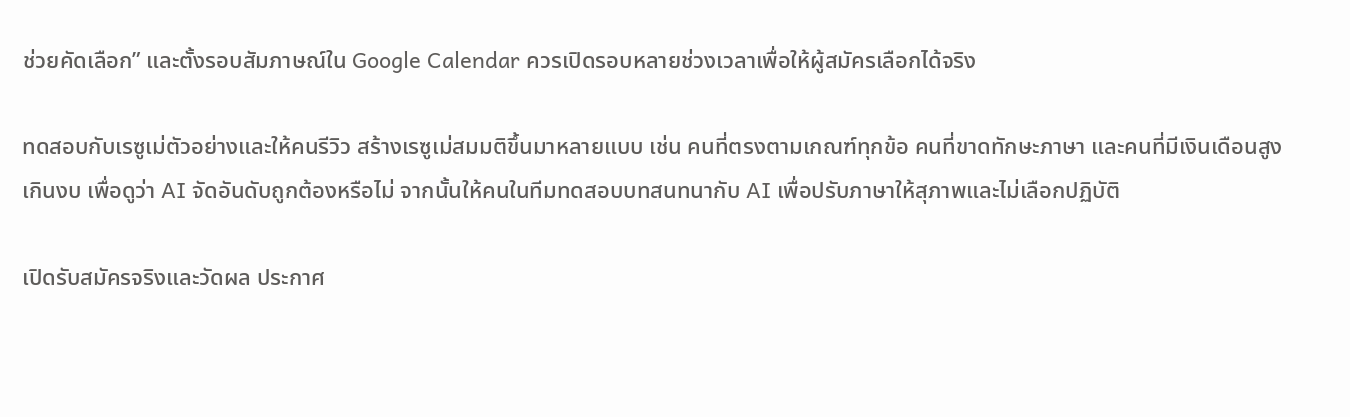ช่วยคัดเลือก” และตั้งรอบสัมภาษณ์ใน Google Calendar ควรเปิดรอบหลายช่วงเวลาเพื่อให้ผู้สมัครเลือกได้จริง

ทดสอบกับเรซูเม่ตัวอย่างและให้คนรีวิว สร้างเรซูเม่สมมติขึ้นมาหลายแบบ เช่น คนที่ตรงตามเกณฑ์ทุกข้อ คนที่ขาดทักษะภาษา และคนที่มีเงินเดือนสูงเกินงบ เพื่อดูว่า AI จัดอันดับถูกต้องหรือไม่ จากนั้นให้คนในทีมทดสอบบทสนทนากับ AI เพื่อปรับภาษาให้สุภาพและไม่เลือกปฏิบัติ

เปิดรับสมัครจริงและวัดผล ประกาศ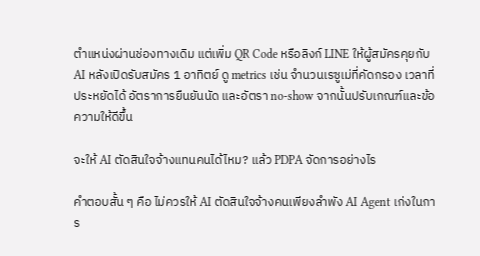ตำแหน่งผ่านช่องทางเดิม แต่เพิ่ม QR Code หรือลิงก์ LINE ให้ผู้สมัครคุยกับ AI หลังเปิดรับสมัคร 1 อาทิตย์ ดู metrics เช่น จำนวนเรซูเม่ที่คัดกรอง เวลาที่ประหยัดได้ อัตราการยืนยันนัด และอัตรา no-show จากนั้นปรับเกณฑ์และข้อความให้ดีขึ้น

จะให้ AI ตัดสินใจจ้างแทนคนได้ไหม? แล้ว PDPA จัดการอย่างไร

คำตอบสั้น ๆ คือ ไม่ควรให้ AI ตัดสินใจจ้างคนเพียงลำพัง AI Agent เก่งในการ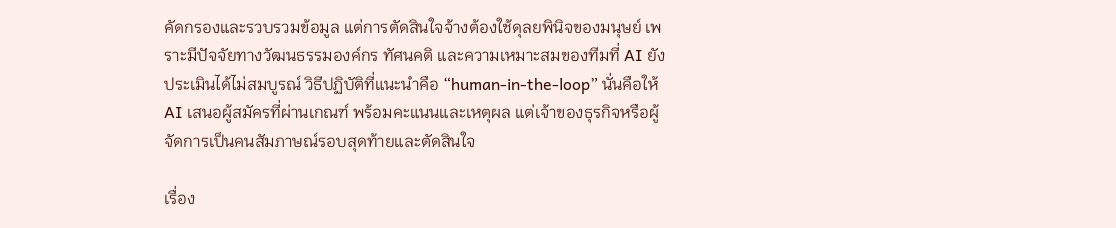คัดกรองและรวบรวมข้อมูล แต่การตัดสินใจจ้างต้องใช้ดุลยพินิจของมนุษย์ เพราะมีปัจจัยทางวัฒนธรรมองค์กร ทัศนคติ และความเหมาะสมของทีมที่ AI ยังประเมินได้ไม่สมบูรณ์ วิธีปฏิบัติที่แนะนำคือ “human-in-the-loop” นั่นคือให้ AI เสนอผู้สมัครที่ผ่านเกณฑ์ พร้อมคะแนนและเหตุผล แต่เจ้าของธุรกิจหรือผู้จัดการเป็นคนสัมภาษณ์รอบสุดท้ายและตัดสินใจ

เรื่อง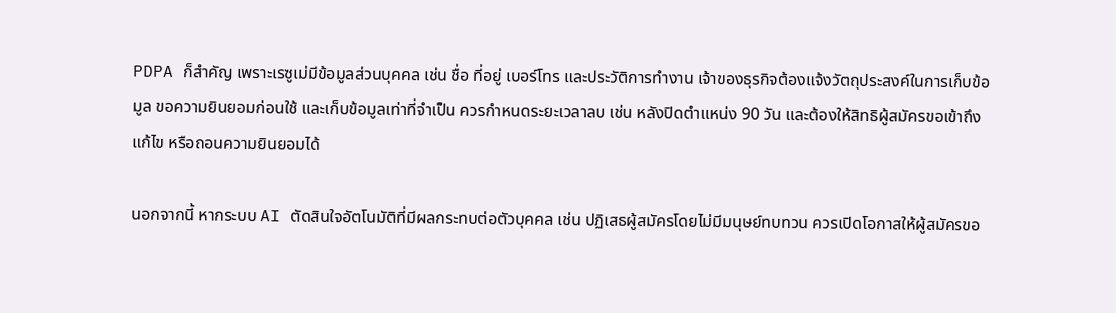PDPA ก็สำคัญ เพราะเรซูเม่มีข้อมูลส่วนบุคคล เช่น ชื่อ ที่อยู่ เบอร์โทร และประวัติการทำงาน เจ้าของธุรกิจต้องแจ้งวัตถุประสงค์ในการเก็บข้อมูล ขอความยินยอมก่อนใช้ และเก็บข้อมูลเท่าที่จำเป็น ควรกำหนดระยะเวลาลบ เช่น หลังปิดตำแหน่ง 90 วัน และต้องให้สิทธิผู้สมัครขอเข้าถึง แก้ไข หรือถอนความยินยอมได้

นอกจากนี้ หากระบบ AI ตัดสินใจอัตโนมัติที่มีผลกระทบต่อตัวบุคคล เช่น ปฏิเสธผู้สมัครโดยไม่มีมนุษย์ทบทวน ควรเปิดโอกาสให้ผู้สมัครขอ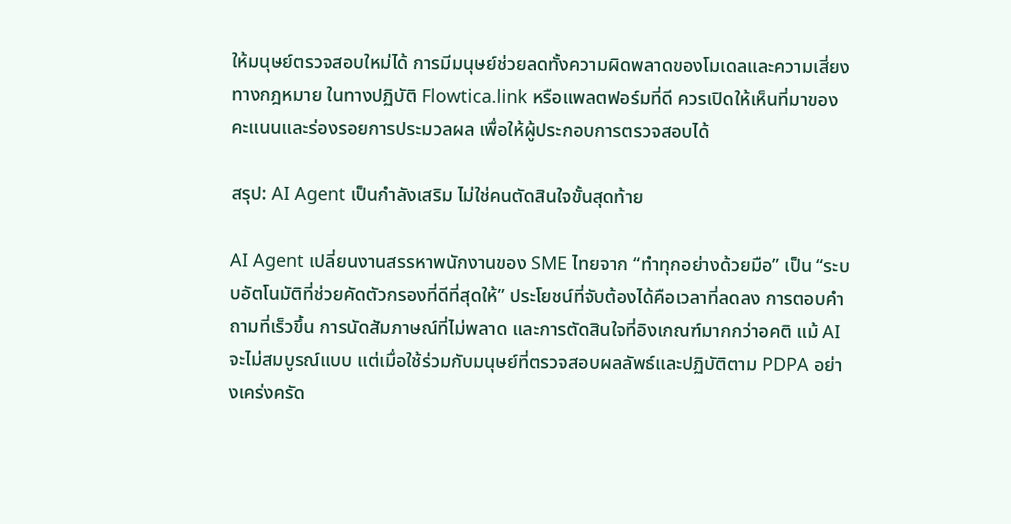ให้มนุษย์ตรวจสอบใหม่ได้ การมีมนุษย์ช่วยลดทั้งความผิดพลาดของโมเดลและความเสี่ยงทางกฎหมาย ในทางปฏิบัติ Flowtica.link หรือแพลตฟอร์มที่ดี ควรเปิดให้เห็นที่มาของคะแนนและร่องรอยการประมวลผล เพื่อให้ผู้ประกอบการตรวจสอบได้

สรุป: AI Agent เป็นกำลังเสริม ไม่ใช่คนตัดสินใจขั้นสุดท้าย

AI Agent เปลี่ยนงานสรรหาพนักงานของ SME ไทยจาก “ทำทุกอย่างด้วยมือ” เป็น “ระบบอัตโนมัติที่ช่วยคัดตัวกรองที่ดีที่สุดให้” ประโยชน์ที่จับต้องได้คือเวลาที่ลดลง การตอบคำถามที่เร็วขึ้น การนัดสัมภาษณ์ที่ไม่พลาด และการตัดสินใจที่อิงเกณฑ์มากกว่าอคติ แม้ AI จะไม่สมบูรณ์แบบ แต่เมื่อใช้ร่วมกับมนุษย์ที่ตรวจสอบผลลัพธ์และปฏิบัติตาม PDPA อย่างเคร่งครัด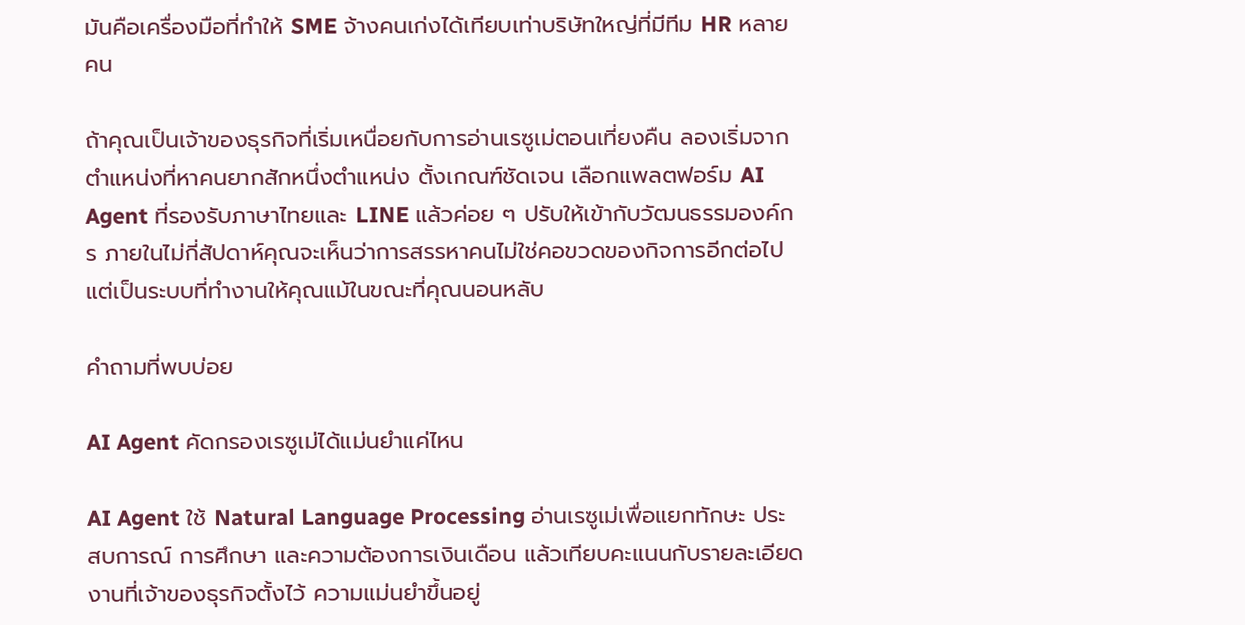มันคือเครื่องมือที่ทำให้ SME จ้างคนเก่งได้เทียบเท่าบริษัทใหญ่ที่มีทีม HR หลายคน

ถ้าคุณเป็นเจ้าของธุรกิจที่เริ่มเหนื่อยกับการอ่านเรซูเม่ตอนเที่ยงคืน ลองเริ่มจากตำแหน่งที่หาคนยากสักหนึ่งตำแหน่ง ตั้งเกณฑ์ชัดเจน เลือกแพลตฟอร์ม AI Agent ที่รองรับภาษาไทยและ LINE แล้วค่อย ๆ ปรับให้เข้ากับวัฒนธรรมองค์กร ภายในไม่กี่สัปดาห์คุณจะเห็นว่าการสรรหาคนไม่ใช่คอขวดของกิจการอีกต่อไป แต่เป็นระบบที่ทำงานให้คุณแม้ในขณะที่คุณนอนหลับ

คำถามที่พบบ่อย

AI Agent คัดกรองเรซูเม่ได้แม่นยำแค่ไหน

AI Agent ใช้ Natural Language Processing อ่านเรซูเม่เพื่อแยกทักษะ ประสบการณ์ การศึกษา และความต้องการเงินเดือน แล้วเทียบคะแนนกับรายละเอียดงานที่เจ้าของธุรกิจตั้งไว้ ความแม่นยำขึ้นอยู่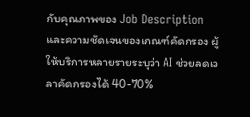กับคุณภาพของ Job Description และความชัดเจนของเกณฑ์คัดกรอง ผู้ให้บริการหลายรายระบุว่า AI ช่วยลดเวลาคัดกรองได้ 40-70%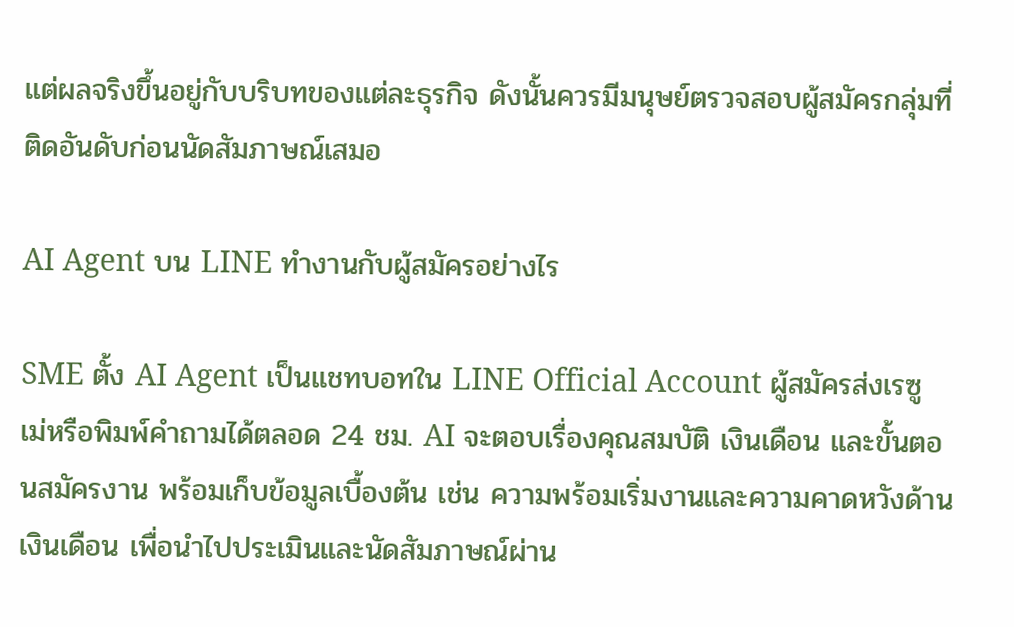แต่ผลจริงขึ้นอยู่กับบริบทของแต่ละธุรกิจ ดังนั้นควรมีมนุษย์ตรวจสอบผู้สมัครกลุ่มที่ติดอันดับก่อนนัดสัมภาษณ์เสมอ

AI Agent บน LINE ทำงานกับผู้สมัครอย่างไร

SME ตั้ง AI Agent เป็นแชทบอทใน LINE Official Account ผู้สมัครส่งเรซูเม่หรือพิมพ์คำถามได้ตลอด 24 ชม. AI จะตอบเรื่องคุณสมบัติ เงินเดือน และขั้นตอนสมัครงาน พร้อมเก็บข้อมูลเบื้องต้น เช่น ความพร้อมเริ่มงานและความคาดหวังด้านเงินเดือน เพื่อนำไปประเมินและนัดสัมภาษณ์ผ่าน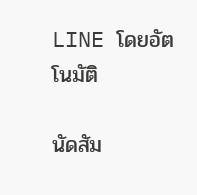LINE โดยอัตโนมัติ

นัดสัม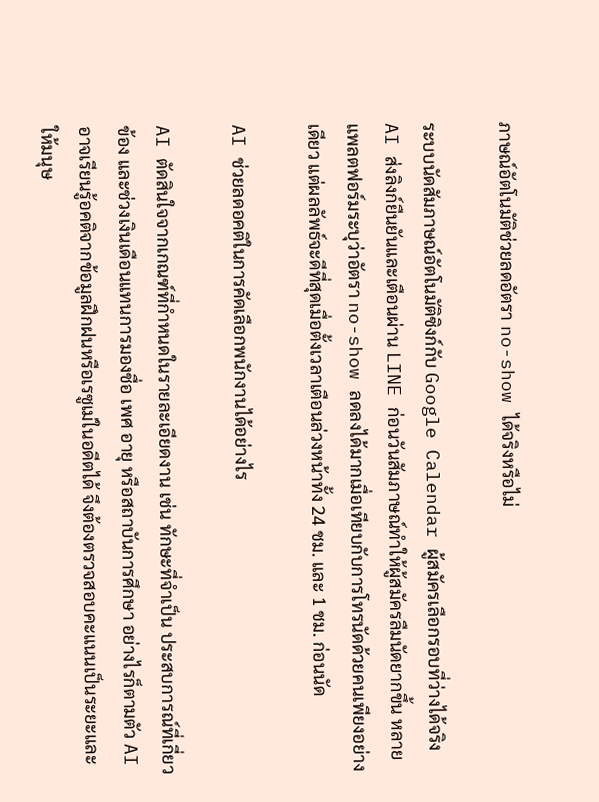ภาษณ์อัตโนมัติช่วยลดอัตรา no-show ได้จริงหรือไม่

ระบบนัดสัมภาษณ์อัตโนมัติซิงก์กับ Google Calendar ผู้สมัครเลือกรอบที่ว่างได้จริง AI ส่งลิงก์ยืนยันและเตือนผ่าน LINE ก่อนวันสัมภาษณ์ทำให้ผู้สมัครลืมนัดยากขึ้น หลายแพลตฟอร์มระบุว่าอัตรา no-show ลดลงได้มากเมื่อเทียบกับการโทรนัดด้วยคนเพียงอย่างเดียว แต่ผลลัพธ์จะดีที่สุดเมื่อตั้งเวลาเตือนล่วงหน้าทั้ง 24 ชม. และ 1 ชม. ก่อนนัด

AI ช่วยลดอคติในการคัดเลือกพนักงานได้อย่างไร

AI ตัดสินใจจากเกณฑ์ที่กำหนดในรายละเอียดงาน เช่น ทักษะที่จำเป็น ประสบการณ์ที่เกี่ยวข้อง และช่วงเงินเดือนแทนการมองชื่อ เพศ อายุ หรือสถาบันการศึกษา อย่างไรก็ตามตัว AI อาจเรียนรู้อคติจากข้อมูลฝึกฝนหรือเรซูเม่ในอดีตได้ จึงต้องตรวจสอบคะแนนเป็นระยะและให้มนุษ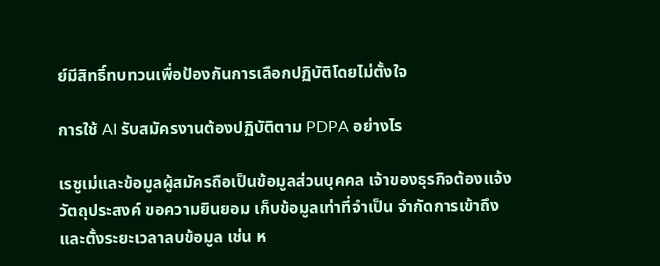ย์มีสิทธิ์ทบทวนเพื่อป้องกันการเลือกปฏิบัติโดยไม่ตั้งใจ

การใช้ AI รับสมัครงานต้องปฏิบัติตาม PDPA อย่างไร

เรซูเม่และข้อมูลผู้สมัครถือเป็นข้อมูลส่วนบุคคล เจ้าของธุรกิจต้องแจ้งวัตถุประสงค์ ขอความยินยอม เก็บข้อมูลเท่าที่จำเป็น จำกัดการเข้าถึง และตั้งระยะเวลาลบข้อมูล เช่น ห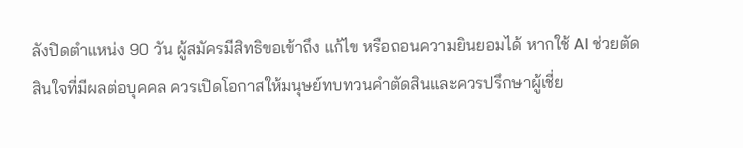ลังปิดตำแหน่ง 90 วัน ผู้สมัครมีสิทธิขอเข้าถึง แก้ไข หรือถอนความยินยอมได้ หากใช้ AI ช่วยตัดสินใจที่มีผลต่อบุคคล ควรเปิดโอกาสให้มนุษย์ทบทวนคำตัดสินและควรปรึกษาผู้เชี่ย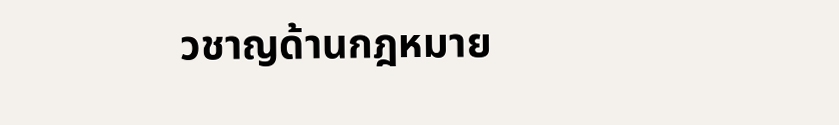วชาญด้านกฎหมาย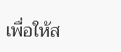เพื่อให้ส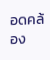อดคล้อง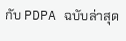กับ PDPA ฉบับล่าสุด